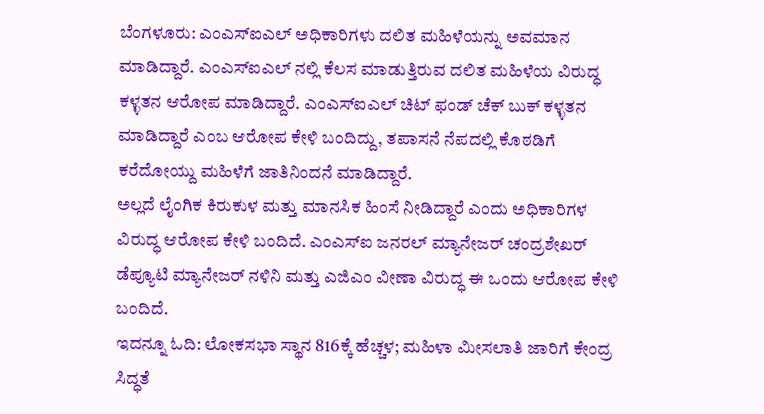ಬೆಂಗಳೂರು: ಎಂಎಸ್ಐಎಲ್ ಅಧಿಕಾರಿಗಳು ದಲಿತ ಮಹಿಳೆಯನ್ನು ಅವಮಾನ ಮಾಡಿದ್ದಾರೆ. ಎಂಎಸ್ಐಎಲ್ ನಲ್ಲಿ ಕೆಲಸ ಮಾಡುತ್ತಿರುವ ದಲಿತ ಮಹಿಳೆಯ ವಿರುದ್ಧ ಕಳ್ಳತನ ಆರೋಪ ಮಾಡಿದ್ದಾರೆ. ಎಂಎಸ್ಐಎಲ್ ಚಿಟ್ ಫಂಡ್ ಚೆಕ್ ಬುಕ್ ಕಳ್ಳತನ ಮಾಡಿದ್ದಾರೆ ಎಂಬ ಆರೋಪ ಕೇಳಿ ಬಂದಿದ್ದು, ತಪಾಸನೆ ನೆಪದಲ್ಲಿ ಕೊಠಡಿಗೆ ಕರೆದೋಯ್ದು ಮಹಿಳೆಗೆ ಜಾತಿನಿಂದನೆ ಮಾಡಿದ್ದಾರೆ.
ಅಲ್ಲದೆ ಲೈಂಗಿಕ ಕಿರುಕುಳ ಮತ್ತು ಮಾನಸಿಕ ಹಿಂಸೆ ನೀಡಿದ್ದಾರೆ ಎಂದು ಅಧಿಕಾರಿಗಳ ವಿರುದ್ಧ ಆರೋಪ ಕೇಳಿ ಬಂದಿದೆ. ಎಂಎಸ್ಐ ಜನರಲ್ ಮ್ಯಾನೇಜರ್ ಚಂದ್ರಶೇಖರ್ ಡೆಪ್ಯೂಟಿ ಮ್ಯಾನೇಜರ್ ನಳಿನಿ ಮತ್ತು ಎಜಿಎಂ ವೀಣಾ ವಿರುದ್ಧ ಈ ಒಂದು ಆರೋಪ ಕೇಳಿ ಬಂದಿದೆ.
ಇದನ್ನೂ ಓದಿ: ಲೋಕಸಭಾ ಸ್ಥಾನ 816ಕ್ಕೆ ಹೆಚ್ಚಳ; ಮಹಿಳಾ ಮೀಸಲಾತಿ ಜಾರಿಗೆ ಕೇಂದ್ರ ಸಿದ್ಧತೆ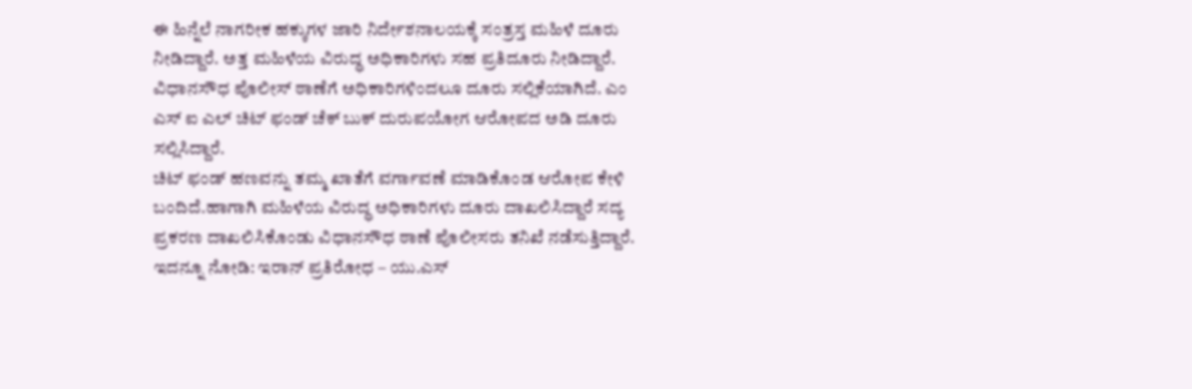ಈ ಹಿನ್ನೆಲೆ ನಾಗರೀಕ ಹಕ್ಕುಗಳ ಜಾರಿ ನಿರ್ದೇಶನಾಲಯಕ್ಕೆ ಸಂತ್ರಸ್ತ ಮಹಿಳೆ ದೂರು ನೀಡಿದ್ದಾರೆ. ಅತ್ತ ಮಹಿಳೆಯ ವಿರುದ್ಧ ಅಧಿಕಾರಿಗಳು ಸಹ ಪ್ರತಿದೂರು ನೀಡಿದ್ದಾರೆ.
ವಿಧಾನಸೌಧ ಪೊಲೀಸ್ ಠಾಣೆಗೆ ಅಧಿಕಾರಿಗಳಿಂದಲೂ ದೂರು ಸಲ್ಲಿಕೆಯಾಗಿದೆ. ಎಂ ಎಸ್ ಐ ಎಲ್ ಚಿಟ್ ಫಂಡ್ ಚೆಕ್ ಬುಕ್ ದುರುಪಯೋಗ ಆರೋಪದ ಅಡಿ ದೂರು ಸಲ್ಲಿಸಿದ್ದಾರೆ.
ಚಿಟ್ ಫಂಡ್ ಹಣವನ್ನು ತಮ್ಮ ಖಾತೆಗೆ ವರ್ಗಾವಣೆ ಮಾಡಿಕೊಂಡ ಆರೋಪ ಕೇಳಿ ಬಂದಿದೆ.ಹಾಗಾಗಿ ಮಹಿಳೆಯ ವಿರುದ್ಧ ಅಧಿಕಾರಿಗಳು ದೂರು ದಾಖಲಿಸಿದ್ದಾರೆ ಸದ್ಯ ಪ್ರಕರಣ ದಾಖಲಿಸಿಕೊಂಡು ವಿಧಾನಸೌಧ ಠಾಣೆ ಪೊಲೀಸರು ತನಿಖೆ ನಡೆಸುತ್ತಿದ್ದಾರೆ.
ಇದನ್ನೂ ನೋಡಿ: ಇರಾನ್ ಪ್ರತಿರೋಧ – ಯು.ಎಸ್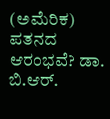(ಅಮೆರಿಕ) ಪತನದ ಆರಂಭವೆ? ಡಾ. ಬಿ.ಆರ್.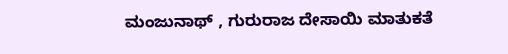ಮಂಜುನಾಥ್ , ಗುರುರಾಜ ದೇಸಾಯಿ ಮಾತುಕತೆ